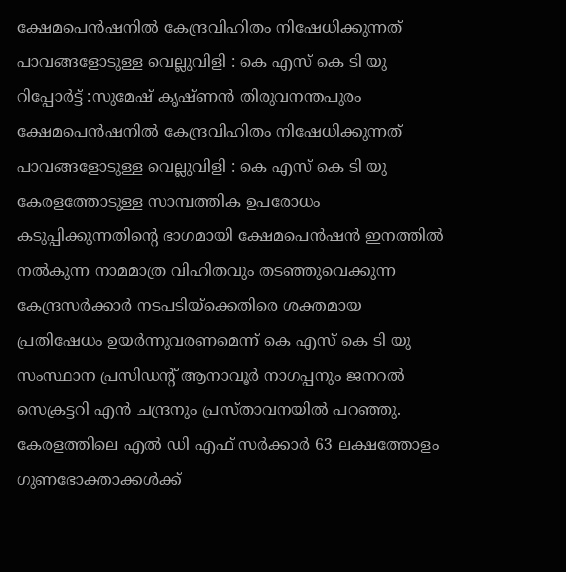ക്ഷേമപെൻഷനിൽ കേന്ദ്രവിഹിതം നിഷേധിക്കുന്നത് പാവങ്ങളോടുള്ള വെല്ലുവിളി : കെ എസ് കെ ടി യു
റിപ്പോർട്ട് :സുമേഷ് കൃഷ്ണൻ തിരുവനന്തപുരം
ക്ഷേമപെൻഷനിൽ കേന്ദ്രവിഹിതം നിഷേധിക്കുന്നത് പാവങ്ങളോടുള്ള വെല്ലുവിളി : കെ എസ് കെ ടി യു
കേരളത്തോടുള്ള സാമ്പത്തിക ഉപരോധം കടുപ്പിക്കുന്നതിൻ്റെ ഭാഗമായി ക്ഷേമപെൻഷൻ ഇനത്തിൽ നൽകുന്ന നാമമാത്ര വിഹിതവും തടഞ്ഞുവെക്കുന്ന കേന്ദ്രസർക്കാർ നടപടിയ്ക്കെതിരെ ശക്തമായ പ്രതിഷേധം ഉയർന്നുവരണമെന്ന് കെ എസ് കെ ടി യു സംസ്ഥാന പ്രസിഡൻ്റ് ആനാവൂർ നാഗപ്പനും ജനറൽ സെക്രട്ടറി എൻ ചന്ദ്രനും പ്രസ്താവനയിൽ പറഞ്ഞു.
കേരളത്തിലെ എൽ ഡി എഫ് സർക്കാർ 63 ലക്ഷത്തോളം ഗുണഭോക്താക്കൾക്ക്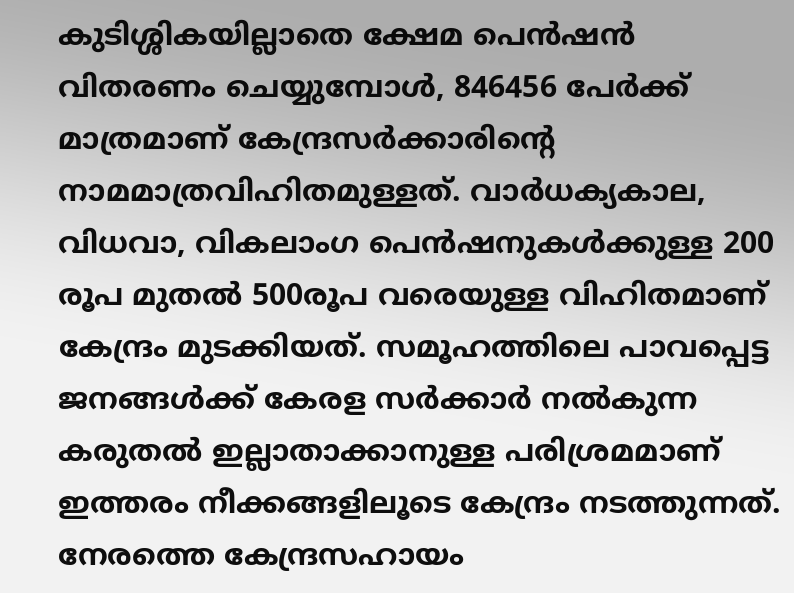കുടിശ്ശികയില്ലാതെ ക്ഷേമ പെൻഷൻ വിതരണം ചെയ്യുമ്പോൾ, 846456 പേർക്ക് മാത്രമാണ് കേന്ദ്രസർക്കാരിൻ്റെ നാമമാത്രവിഹിതമുള്ളത്. വാർധക്യകാല, വിധവാ, വികലാംഗ പെൻഷനുകൾക്കുള്ള 200 രൂപ മുതൽ 500രൂപ വരെയുള്ള വിഹിതമാണ് കേന്ദ്രം മുടക്കിയത്. സമൂഹത്തിലെ പാവപ്പെട്ട ജനങ്ങൾക്ക് കേരള സർക്കാർ നൽകുന്ന കരുതൽ ഇല്ലാതാക്കാനുള്ള പരിശ്രമമാണ് ഇത്തരം നീക്കങ്ങളിലൂടെ കേന്ദ്രം നടത്തുന്നത്.
നേരത്തെ കേന്ദ്രസഹായം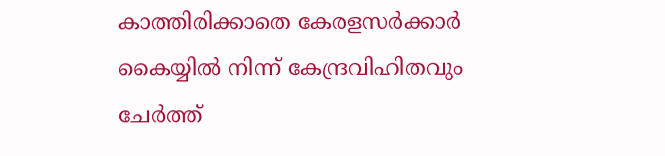കാത്തിരിക്കാതെ കേരളസർക്കാർ കൈയ്യിൽ നിന്ന് കേന്ദ്രവിഹിതവും ചേർത്ത്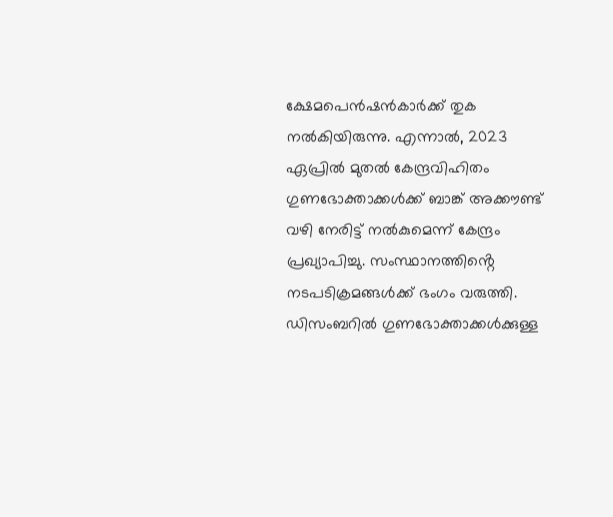ക്ഷേമപെൻഷൻകാർക്ക് തുക നൽകിയിരുന്നു. എന്നാൽ, 2023 ഏപ്രിൽ മുതൽ കേന്ദ്രവിഹിതം ഗുണഭോക്താക്കൾക്ക് ബാങ്ക് അക്കൗണ്ട് വഴി നേരിട്ട് നൽകുമെന്ന് കേന്ദ്രം പ്രഖ്യാപിച്ചു. സംസ്ഥാനത്തിൻ്റെ നടപടിക്രമങ്ങൾക്ക് ഭംഗം വരുത്തി. ഡിസംബറിൽ ഗുണഭോക്താക്കൾക്കുള്ള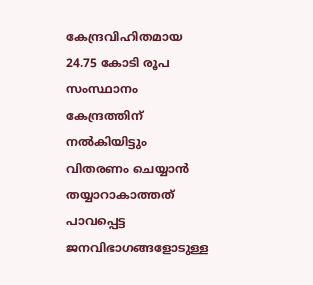കേന്ദ്രവിഹിതമായ 24.75 കോടി രൂപ സംസ്ഥാനം കേന്ദ്രത്തിന് നൽകിയിട്ടും വിതരണം ചെയ്യാൻ തയ്യാറാകാത്തത് പാവപ്പെട്ട ജനവിഭാഗങ്ങളോടുള്ള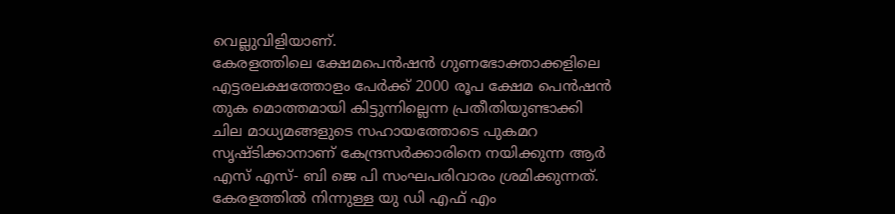വെല്ലുവിളിയാണ്.
കേരളത്തിലെ ക്ഷേമപെൻഷൻ ഗുണഭോക്താക്കളിലെ എട്ടരലക്ഷത്തോളം പേർക്ക് 2000 രൂപ ക്ഷേമ പെൻഷൻ തുക മൊത്തമായി കിട്ടുന്നില്ലെന്ന പ്രതീതിയുണ്ടാക്കി ചില മാധ്യമങ്ങളുടെ സഹായത്തോടെ പുകമറ സൃഷ്ടിക്കാനാണ് കേന്ദ്രസർക്കാരിനെ നയിക്കുന്ന ആർ എസ് എസ്- ബി ജെ പി സംഘപരിവാരം ശ്രമിക്കുന്നത്. കേരളത്തിൽ നിന്നുള്ള യു ഡി എഫ് എം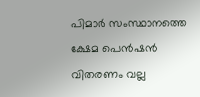പിമാർ സംസ്ഥാനത്തെ ക്ഷേമ പെൻഷൻ വിതരണം വല്ല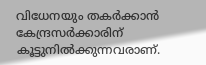വിധേനയും തകർക്കാൻ കേന്ദ്രസർക്കാരിന് കൂട്ടുനിൽക്കുന്നവരാണ്.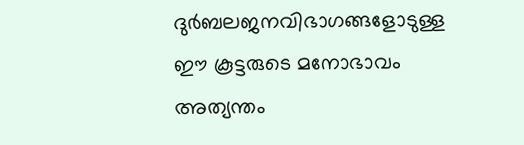ദുർബലജനവിഭാഗങ്ങളോടുള്ള ഈ കൂട്ടരുടെ മനോഭാവം അത്യന്തം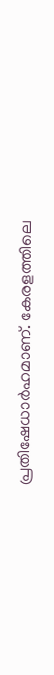പ്രതിഷേധാർഹമാണ്. കേരളത്തിലെ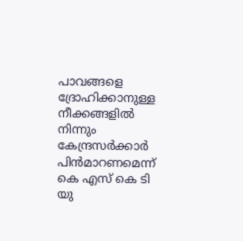പാവങ്ങളെ ദ്രോഹിക്കാനുള്ള നീക്കങ്ങളിൽ നിന്നും കേന്ദ്രസർക്കാർ പിൻമാറണമെന്ന് കെ എസ് കെ ടി യു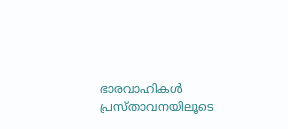ഭാരവാഹികൾ പ്രസ്താവനയിലൂടെ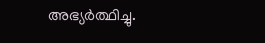അഭ്യർത്ഥിച്ചു.